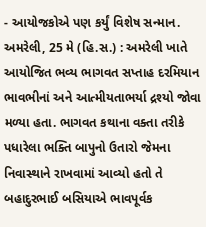- આયોજકોએ પણ કર્યું વિશેષ સન્માન.
અમરેલી, 25 મે (હિ.સ.) : અમરેલી ખાતે આયોજિત ભવ્ય ભાગવત સપ્તાહ દરમિયાન ભાવભીનાં અને આત્મીયતાભર્યા દ્રશ્યો જોવા મળ્યા હતા. ભાગવત કથાના વક્તા તરીકે પધારેલા ભક્તિ બાપુનો ઉતારો જેમના નિવાસ્થાને રાખવામાં આવ્યો હતો તે બહાદુરભાઈ બસિયાએ ભાવપૂર્વક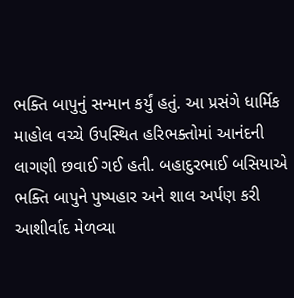ભક્તિ બાપુનું સન્માન કર્યું હતું. આ પ્રસંગે ધાર્મિક માહોલ વચ્ચે ઉપસ્થિત હરિભક્તોમાં આનંદની લાગણી છવાઈ ગઈ હતી. બહાદુરભાઈ બસિયાએ ભક્તિ બાપુને પુષ્પહાર અને શાલ અર્પણ કરી આશીર્વાદ મેળવ્યા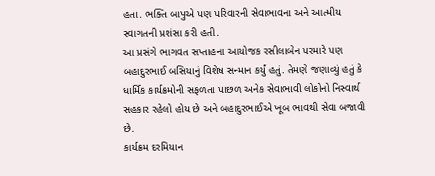હતા. ભક્તિ બાપુએ પણ પરિવારની સેવાભાવના અને આત્મીય સ્વાગતની પ્રશંસા કરી હતી.
આ પ્રસંગે ભાગવત સપ્તાહના આયોજક રસીલાબેન પરમારે પણ બહાદુરભાઈ બસિયાનું વિશેષ સન્માન કર્યું હતું. તેમણે જણાવ્યું હતું કે ધાર્મિક કાર્યક્રમોની સફળતા પાછળ અનેક સેવાભાવી લોકોનો નિસ્વાર્થ સહકાર રહેલો હોય છે અને બહાદુરભાઈએ ખૂબ ભાવથી સેવા બજાવી છે.
કાર્યક્રમ દરમિયાન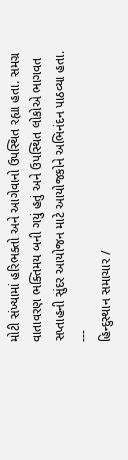મોટી સંખ્યામાં હરિભક્તો અને આગેવાનો ઉપસ્થિત રહ્યા હતા. સમગ્ર વાતાવરણ ભક્તિમય બની ગયું હતું અને ઉપસ્થિત લોકોએ ભાગવત સપ્તાહની સુંદર આયોજન માટે આયોજકોને અભિનંદન પાઠવ્યા હતા.
---
હિન્દુસ્થાન સમાચાર /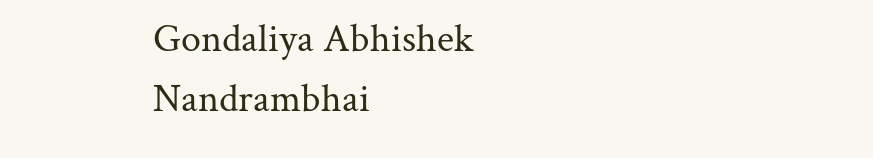Gondaliya Abhishek Nandrambhai